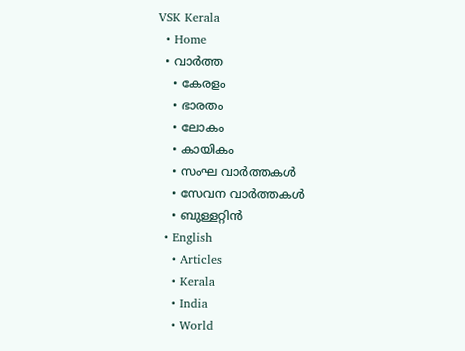VSK Kerala
  • Home
  • വാര്‍ത്ത
    • കേരളം
    • ഭാരതം
    • ലോകം
    • കായികം
    • സംഘ വാര്‍ത്തകള്‍
    • സേവന വാര്‍ത്തകള്‍
    • ബുള്ളറ്റിൻ
  • English
    • Articles
    • Kerala
    • India
    • World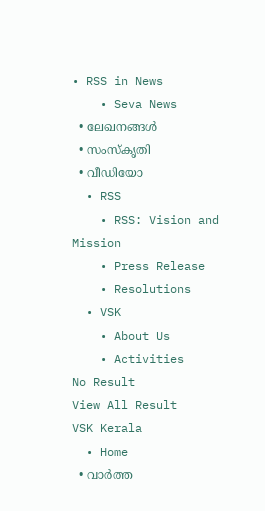• RSS in News
    • Seva News
  • ലേഖനങ്ങള്‍
  • സംസ്കൃതി
  • വീഡിയോ
  • RSS
    • RSS: Vision and Mission
    • Press Release
    • Resolutions
  • VSK
    • About Us
    • Activities
No Result
View All Result
VSK Kerala
  • Home
  • വാര്‍ത്ത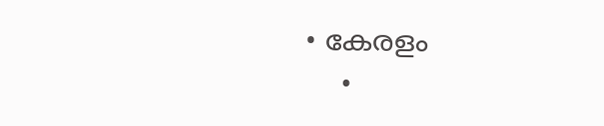• കേരളം
    •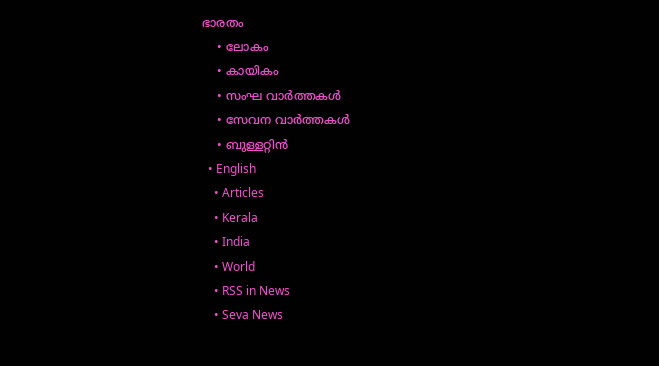ഭാരതം
    • ലോകം
    • കായികം
    • സംഘ വാര്‍ത്തകള്‍
    • സേവന വാര്‍ത്തകള്‍
    • ബുള്ളറ്റിൻ
  • English
    • Articles
    • Kerala
    • India
    • World
    • RSS in News
    • Seva News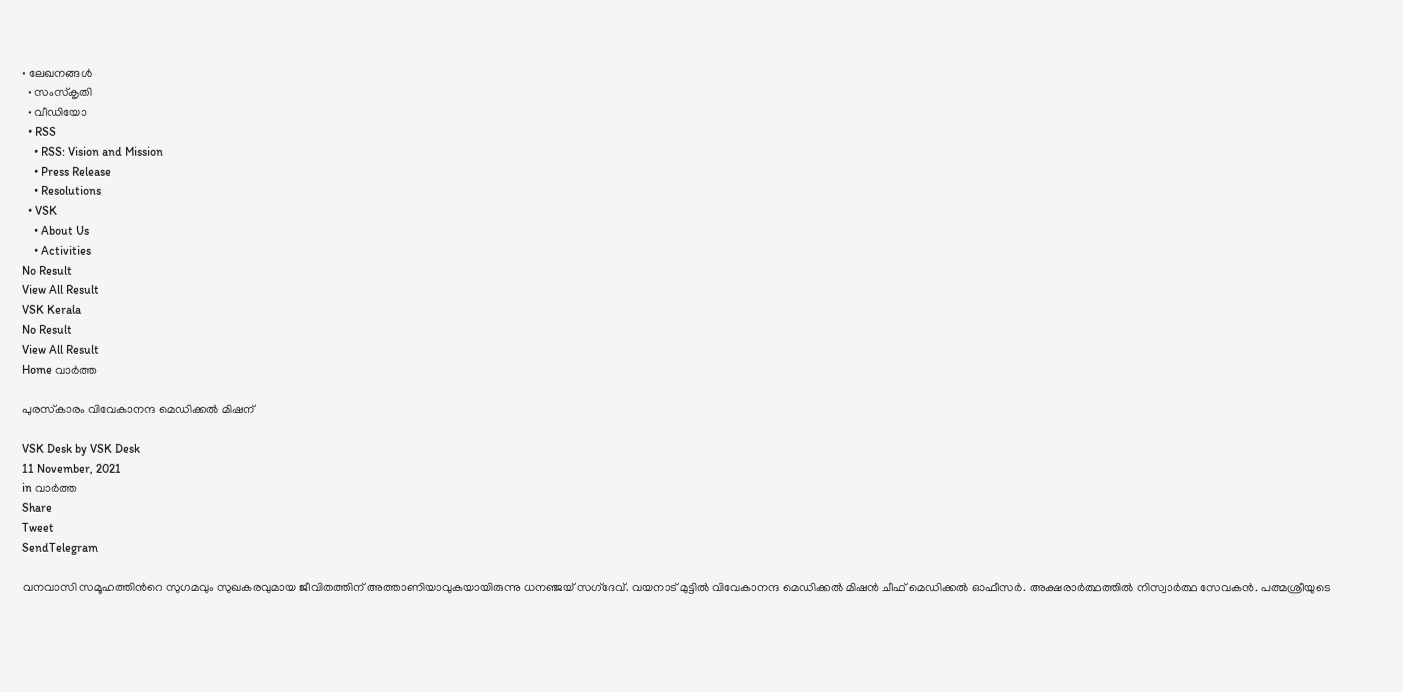• ലേഖനങ്ങള്‍
  • സംസ്കൃതി
  • വീഡിയോ
  • RSS
    • RSS: Vision and Mission
    • Press Release
    • Resolutions
  • VSK
    • About Us
    • Activities
No Result
View All Result
VSK Kerala
No Result
View All Result
Home വാര്‍ത്ത

പുരസ്‌കാരം വിവേകാനന്ദ മെഡിക്കല്‍ മിഷന്

VSK Desk by VSK Desk
11 November, 2021
in വാര്‍ത്ത
Share
Tweet
SendTelegram

വനവാസി സമൂഹത്തിന്‍റെ സുഗമവും സുഖകരവുമായ ജീവിതത്തിന് അത്താണിയാവുകയായിരുന്നു ധനഞ്ജയ് സഗ്‌ദേവ്. വയനാട് മുട്ടില്‍ വിവേകാനന്ദ മെഡിക്കല്‍ മിഷന്‍ ചീഫ് മെഡിക്കല്‍ ഓഫീസര്‍. അക്ഷരാര്‍ത്ഥത്തില്‍ നിസ്വാര്‍ത്ഥ സേവകന്‍. പത്മശ്രീയുടെ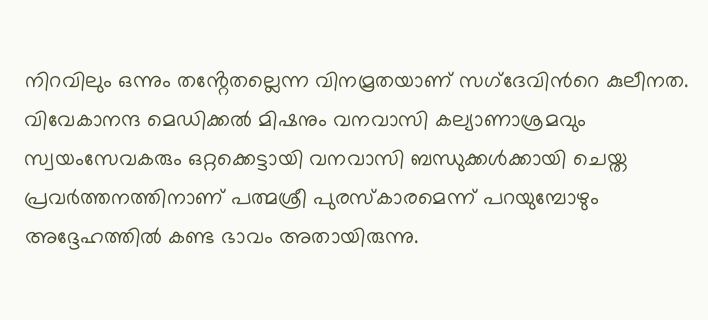നിറവിലും ഒന്നും തൻ്റേതല്ലെന്ന വിനമ്രതയാണ് സഗ്‌ദേവിന്‍റെ കുലീനത. വിവേകാനന്ദ മെഡിക്കല്‍ മിഷനും വനവാസി കല്യാണാശ്രമവും സ്വയംസേവകരും ഒറ്റക്കെട്ടായി വനവാസി ബന്ധുക്കള്‍ക്കായി ചെയ്ത പ്രവര്‍ത്തനത്തിനാണ് പത്മശ്രീ പുരസ്‌കാരമെന്ന് പറയുമ്പോഴും അദ്ദേഹത്തില്‍ കണ്ട ഭാവം അതായിരുന്നു.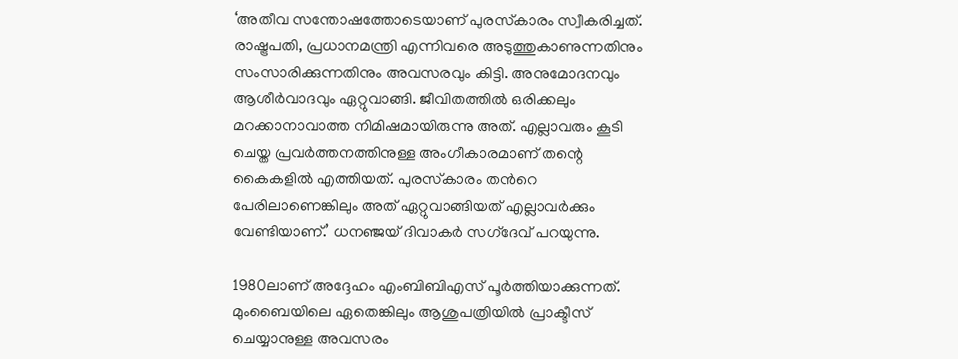‘അതീവ സന്തോഷത്തോടെയാണ് പുരസ്‌കാരം സ്വീകരിച്ചത്. രാഷ്ട്രപതി, പ്രധാനമന്ത്രി എന്നിവരെ അടുത്തുകാണുന്നതിനും സംസാരിക്കുന്നതിനും അവസരവും കിട്ടി. അനുമോദനവും ആശീര്‍വാദവും ഏറ്റുവാങ്ങി. ജീവിതത്തില്‍ ഒരിക്കലും മറക്കാനാവാത്ത നിമിഷമായിരുന്നു അത്. എല്ലാവരും കൂടി ചെയ്ത പ്രവര്‍ത്തനത്തിനുള്ള അംഗീകാരമാണ് തന്റെ കൈകളില്‍ എത്തിയത്. പുരസ്‌കാരം തന്‍റെ പേരിലാണെങ്കിലും അത് ഏറ്റുവാങ്ങിയത് എല്ലാവര്‍ക്കും വേണ്ടിയാണ്.’ ധനഞ്ജയ് ദിവാകര്‍ സഗ്‌ദേവ് പറയുന്നു.

1980ലാണ് അദ്ദേഹം എംബിബിഎസ് പൂര്‍ത്തിയാക്കുന്നത്. മുംബൈയിലെ ഏതെങ്കിലും ആശുപത്രിയില്‍ പ്രാക്ടീസ് ചെയ്യാനുള്ള അവസരം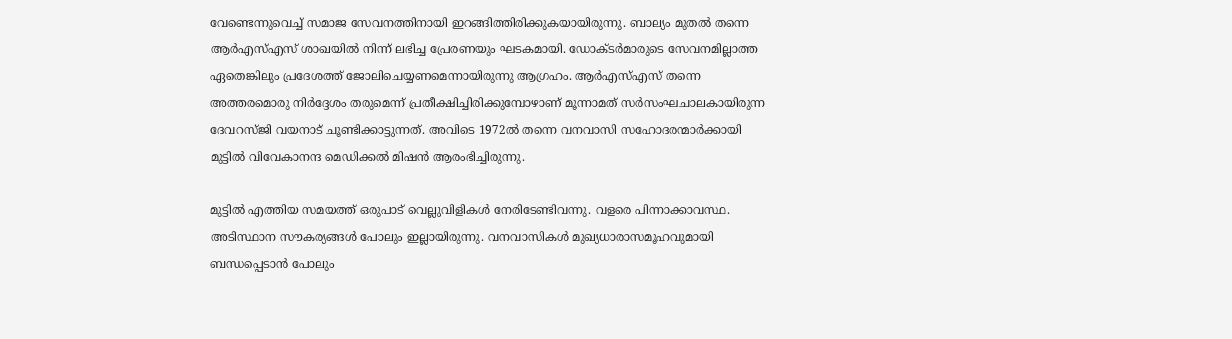വേണ്ടെന്നുവെച്ച് സമാജ സേവനത്തിനായി ഇറങ്ങിത്തിരിക്കുകയായിരുന്നു. ബാല്യം മുതല്‍ തന്നെ ആര്‍എസ്എസ് ശാഖയില്‍ നിന്ന് ലഭിച്ച പ്രേരണയും ഘടകമായി. ഡോക്ടര്‍മാരുടെ സേവനമില്ലാത്ത ഏതെങ്കിലും പ്രദേശത്ത് ജോലിചെയ്യണമെന്നായിരുന്നു ആഗ്രഹം. ആര്‍എസ്എസ് തന്നെ അത്തരമൊരു നിര്‍ദ്ദേശം തരുമെന്ന് പ്രതീക്ഷിച്ചിരിക്കുമ്പോഴാണ് മൂന്നാമത് സര്‍സംഘചാലകായിരുന്ന ദേവറസ്ജി വയനാട് ചൂണ്ടിക്കാട്ടുന്നത്. അവിടെ 1972ല്‍ തന്നെ വനവാസി സഹോദരന്മാര്‍ക്കായി മുട്ടില്‍ വിവേകാനന്ദ മെഡിക്കല്‍ മിഷന്‍ ആരംഭിച്ചിരുന്നു.

മുട്ടില്‍ എത്തിയ സമയത്ത് ഒരുപാട് വെല്ലുവിളികള്‍ നേരിടേണ്ടിവന്നു. വളരെ പിന്നാക്കാവസ്ഥ. അടിസ്ഥാന സൗകര്യങ്ങള്‍ പോലും ഇല്ലായിരുന്നു. വനവാസികള്‍ മുഖ്യധാരാസമൂഹവുമായി ബന്ധപ്പെടാന്‍ പോലും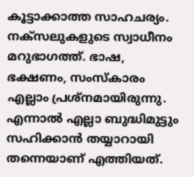കൂട്ടാക്കാത്ത സാഹചര്യം. നക്സലുകളുടെ സ്വാധീനം മറുഭാഗത്ത്. ഭാഷ, ഭക്ഷണം, സംസ്‌കാരം എല്ലാം പ്രശ്നമായിരുന്നു. എന്നാല്‍ എല്ലാ ബുദ്ധിമുട്ടും സഹിക്കാന്‍ തയ്യാറായി തന്നെയാണ് എത്തിയത്.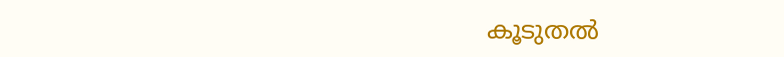കൂടുതല്‍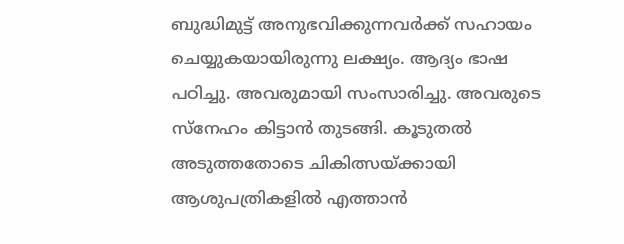ബുദ്ധിമുട്ട് അനുഭവിക്കുന്നവര്‍ക്ക് സഹായം ചെയ്യുകയായിരുന്നു ലക്ഷ്യം. ആദ്യം ഭാഷ പഠിച്ചു. അവരുമായി സംസാരിച്ചു. അവരുടെ സ്നേഹം കിട്ടാന്‍ തുടങ്ങി. കൂടുതല്‍ അടുത്തതോടെ ചികിത്സയ്ക്കായി ആശുപത്രികളില്‍ എത്താന്‍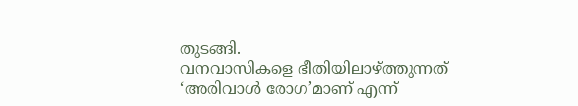തുടങ്ങി.
വനവാസികളെ ഭീതിയിലാഴ്ത്തുന്നത് ‘അരിവാള്‍ രോഗ’മാണ് എന്ന്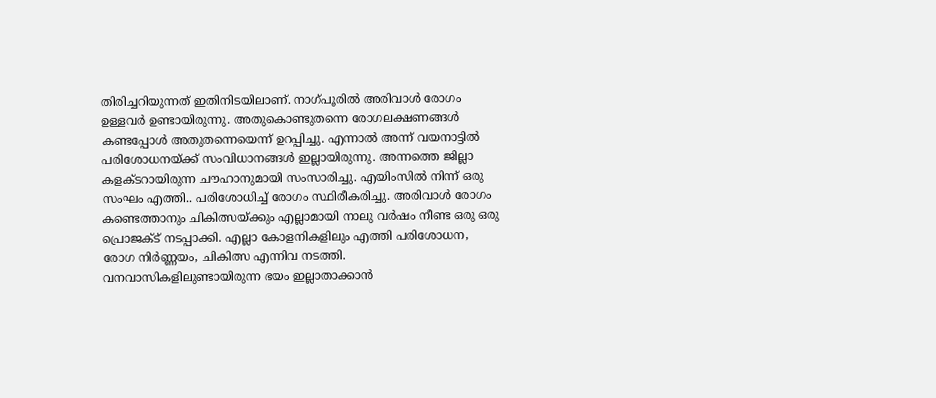തിരിച്ചറിയുന്നത് ഇതിനിടയിലാണ്. നാഗ്പൂരില്‍ അരിവാള്‍ രോഗം ഉള്ളവര്‍ ഉണ്ടായിരുന്നു. അതുകൊണ്ടുതന്നെ രോഗലക്ഷണങ്ങള്‍ കണ്ടപ്പോള്‍ അതുതന്നെയെന്ന് ഉറപ്പിച്ചു. എന്നാല്‍ അന്ന് വയനാട്ടില്‍ പരിശോധനയ്ക്ക് സംവിധാനങ്ങള്‍ ഇല്ലായിരുന്നു. അന്നത്തെ ജില്ലാ കളക്ടറായിരുന്ന ചൗഹാനുമായി സംസാരിച്ചു. എയിംസില്‍ നിന്ന് ഒരു സംഘം എത്തി.. പരിശോധിച്ച് രോഗം സ്ഥിരീകരിച്ചു. അരിവാള്‍ രോഗം കണ്ടെത്താനും ചികിത്സയ്ക്കും എല്ലാമായി നാലു വര്‍ഷം നീണ്ട ഒരു ഒരു പ്രൊജക്ട് നടപ്പാക്കി. എല്ലാ കോളനികളിലും എത്തി പരിശോധന, രോഗ നിര്‍ണ്ണയം, ചികിത്സ എന്നിവ നടത്തി. വനവാസികളിലുണ്ടായിരുന്ന ഭയം ഇല്ലാതാക്കാന്‍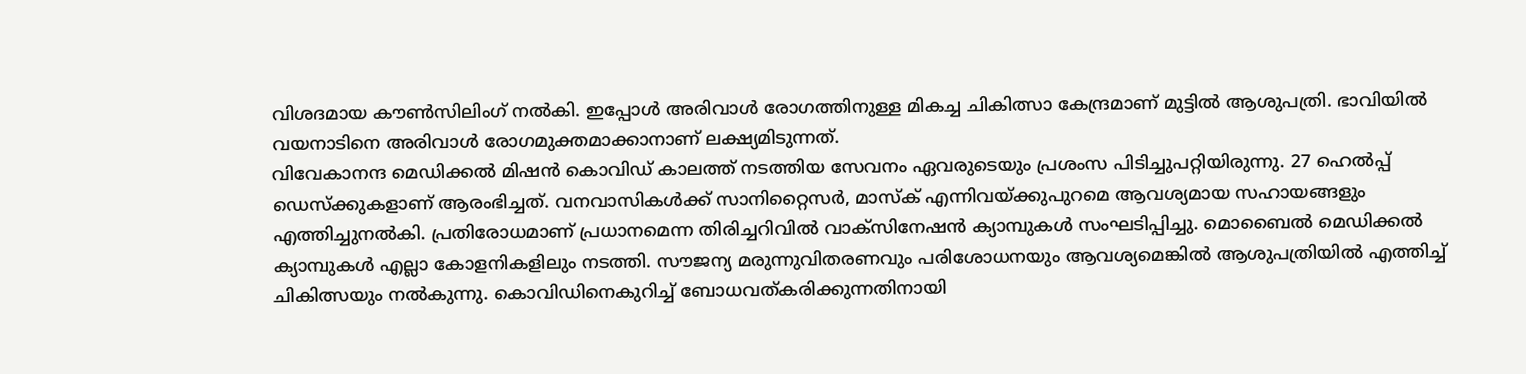വിശദമായ കൗണ്‍സിലിംഗ് നല്‍കി. ഇപ്പോള്‍ അരിവാള്‍ രോഗത്തിനുള്ള മികച്ച ചികിത്സാ കേന്ദ്രമാണ് മുട്ടില്‍ ആശുപത്രി. ഭാവിയില്‍ വയനാടിനെ അരിവാള്‍ രോഗമുക്തമാക്കാനാണ് ലക്ഷ്യമിടുന്നത്.
വിവേകാനന്ദ മെഡിക്കല്‍ മിഷന്‍ കൊവിഡ് കാലത്ത് നടത്തിയ സേവനം ഏവരുടെയും പ്രശംസ പിടിച്ചുപറ്റിയിരുന്നു. 27 ഹെല്‍പ്പ് ഡെസ്‌ക്കുകളാണ് ആരംഭിച്ചത്. വനവാസികള്‍ക്ക് സാനിറ്റൈസര്‍, മാസ്‌ക് എന്നിവയ്ക്കുപുറമെ ആവശ്യമായ സഹായങ്ങളും എത്തിച്ചുനല്‍കി. പ്രതിരോധമാണ് പ്രധാനമെന്ന തിരിച്ചറിവില്‍ വാക്സിനേഷന്‍ ക്യാമ്പുകള്‍ സംഘടിപ്പിച്ചു. മൊബൈല്‍ മെഡിക്കല്‍ ക്യാമ്പുകള്‍ എല്ലാ കോളനികളിലും നടത്തി. സൗജന്യ മരുന്നുവിതരണവും പരിശോധനയും ആവശ്യമെങ്കില്‍ ആശുപത്രിയില്‍ എത്തിച്ച് ചികിത്സയും നല്‍കുന്നു. കൊവിഡിനെകുറിച്ച് ബോധവത്കരിക്കുന്നതിനായി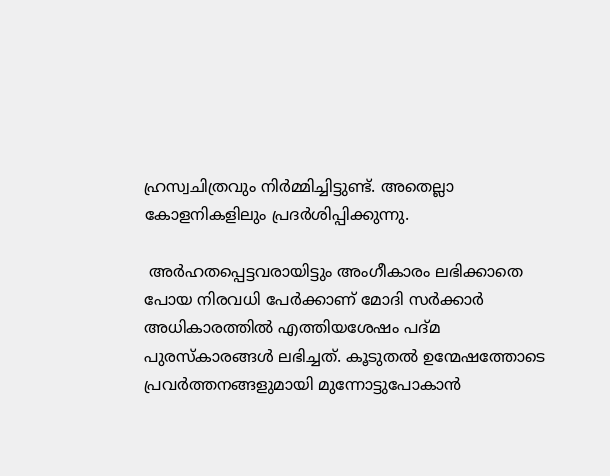ഹ്രസ്വചിത്രവും നിര്‍മ്മിച്ചിട്ടുണ്ട്. അതെല്ലാ കോളനികളിലും പ്രദര്‍ശിപ്പിക്കുന്നു.

 അര്‍ഹതപ്പെട്ടവരായിട്ടും അംഗീകാരം ലഭിക്കാതെ പോയ നിരവധി പേര്‍ക്കാണ് മോദി സര്‍ക്കാര്‍ അധികാരത്തില്‍ എത്തിയശേഷം പദ്മ പുരസ്‌കാരങ്ങള്‍ ലഭിച്ചത്. കൂടുതല്‍ ഉന്മേഷത്തോടെ പ്രവര്‍ത്തനങ്ങളുമായി മുന്നോട്ടുപോകാന്‍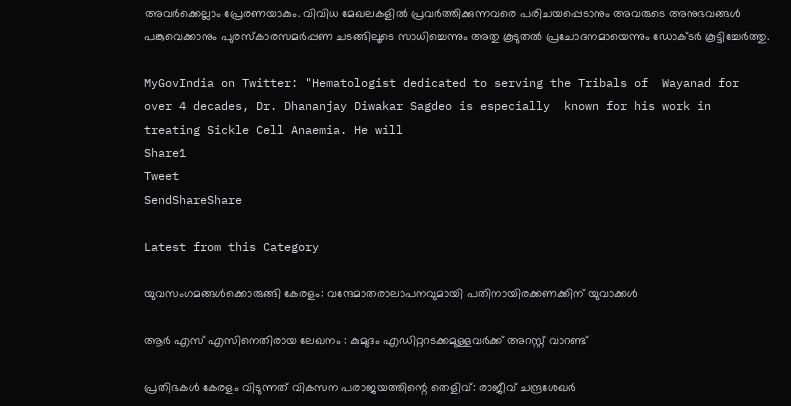അവര്‍ക്കെല്ലാം പ്രേരണയാകും. വിവിധ മേഖലകളില്‍ പ്രവര്‍ത്തിക്കുന്നവരെ പരിചയപ്പെടാനും അവരുടെ അനുഭവങ്ങള്‍ പങ്കുവെക്കാനും പുരസ്‌കാരസമര്‍പ്പണ ചടങ്ങിലൂടെ സാധിച്ചെന്നും അതു കൂടുതല്‍ പ്രചോദനമായെന്നും ഡോക്ടര്‍ കൂട്ടിച്ചേര്‍ത്തു.

MyGovIndia on Twitter: "Hematologist dedicated to serving the Tribals of  Wayanad for over 4 decades, Dr. Dhananjay Diwakar Sagdeo is especially  known for his work in treating Sickle Cell Anaemia. He will
Share1
Tweet
SendShareShare

Latest from this Category

യുവസംഗമങ്ങള്‍ക്കൊരുങ്ങി കേരളം: വന്ദേമാതരാലാപനവുമായി പതിനായിരക്കണക്കിന് യുവാക്കള്‍

ആർ എസ് എസിനെതിരായ ലേഖനം : കുമുദം എഡിറ്ററടക്കമുള്ളവർക്ക് അറസ്റ്റ് വാറണ്ട്

പ്രതിഭകള്‍ കേരളം വിടുന്നത് വികസന പരാജയത്തിന്റെ തെളിവ്: രാജീവ് ചന്ദ്രശേഖര്‍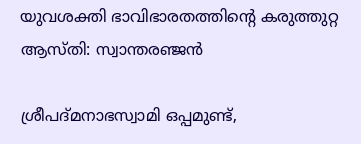യുവശക്തി ഭാവിഭാരതത്തിന്റെ കരുത്തുറ്റ ആസ്തി: സ്വാന്തരഞ്ജന്‍

ശ്രീപദ്മനാഭസ്വാമി ഒപ്പമുണ്ട്,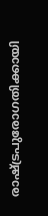രാഷ്‌ട്രപുരോഗതിക്കായി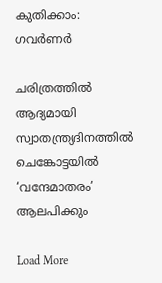കുതിക്കാം: ഗവര്‍ണര്‍

ചരിത്രത്തില്‍ ആദ്യമായി സ്വാതന്ത്ര്യദിനത്തിൽ ചെങ്കോട്ടയിൽ ‘വന്ദേമാതരം’ ആലപിക്കും

Load More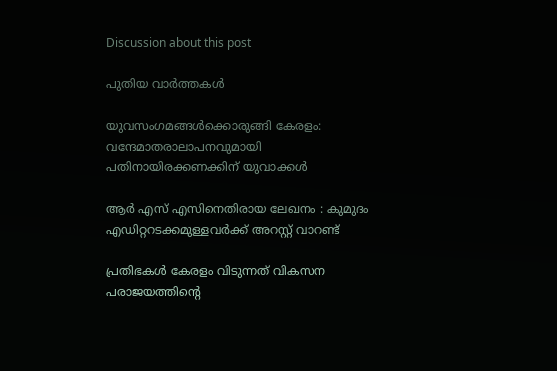Discussion about this post

പുതിയ വാര്‍ത്തകള്‍

യുവസംഗമങ്ങള്‍ക്കൊരുങ്ങി കേരളം: വന്ദേമാതരാലാപനവുമായി പതിനായിരക്കണക്കിന് യുവാക്കള്‍

ആർ എസ് എസിനെതിരായ ലേഖനം : കുമുദം എഡിറ്ററടക്കമുള്ളവർക്ക് അറസ്റ്റ് വാറണ്ട്

പ്രതിഭകള്‍ കേരളം വിടുന്നത് വികസന പരാജയത്തിന്റെ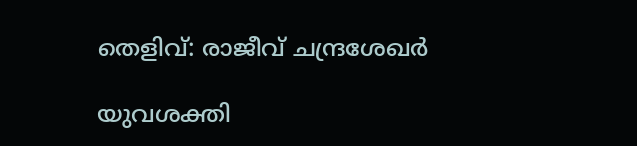തെളിവ്: രാജീവ് ചന്ദ്രശേഖര്‍

യുവശക്തി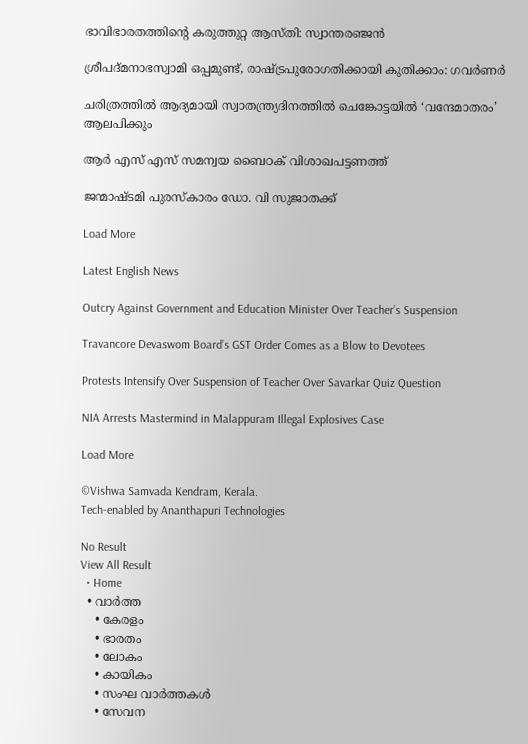ഭാവിഭാരതത്തിന്റെ കരുത്തുറ്റ ആസ്തി: സ്വാന്തരഞ്ജന്‍

ശ്രീപദ്മനാഭസ്വാമി ഒപ്പമുണ്ട്, രാഷ്‌ട്രപുരോഗതിക്കായി കുതിക്കാം: ഗവര്‍ണര്‍

ചരിത്രത്തില്‍ ആദ്യമായി സ്വാതന്ത്ര്യദിനത്തിൽ ചെങ്കോട്ടയിൽ ‘വന്ദേമാതരം’ ആലപിക്കും

ആർ എസ് എസ് സമന്വയ ബൈഠക് വിശാഖപട്ടണത്ത്

ജന്മാഷ്ടമി പുരസ്കാരം ഡോ. വി സുജാതക്ക്

Load More

Latest English News

Outcry Against Government and Education Minister Over Teacher’s Suspension

Travancore Devaswom Board’s GST Order Comes as a Blow to Devotees

Protests Intensify Over Suspension of Teacher Over Savarkar Quiz Question

NIA Arrests Mastermind in Malappuram Illegal Explosives Case

Load More

©Vishwa Samvada Kendram, Kerala.
Tech-enabled by Ananthapuri Technologies

No Result
View All Result
  • Home
  • വാര്‍ത്ത
    • കേരളം
    • ഭാരതം
    • ലോകം
    • കായികം
    • സംഘ വാര്‍ത്തകള്‍
    • സേവന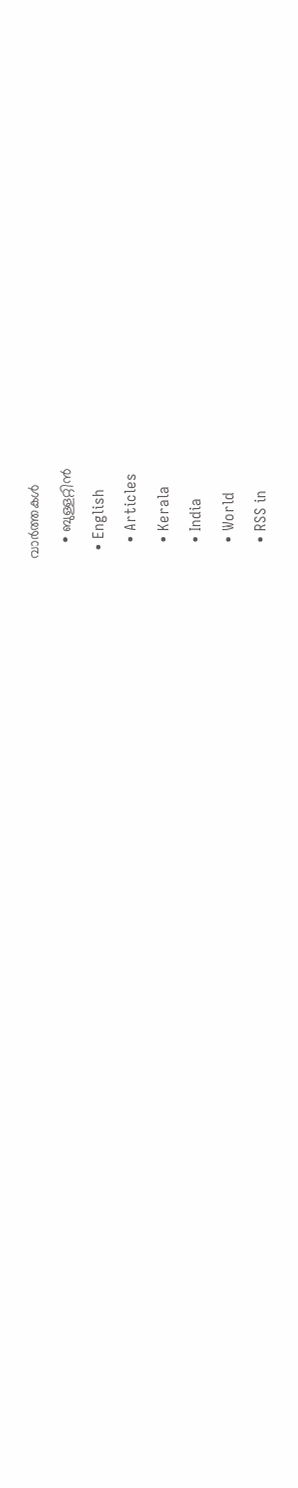വാര്‍ത്തകള്‍
    • ബുള്ളറ്റിൻ
  • English
    • Articles
    • Kerala
    • India
    • World
    • RSS in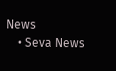News
    • Seva News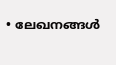• ലേഖനങ്ങള്‍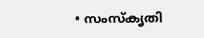• സംസ്കൃതി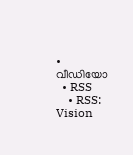• വീഡിയോ
  • RSS
    • RSS: Vision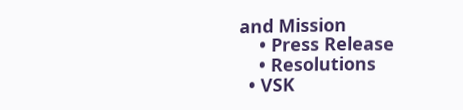and Mission
    • Press Release
    • Resolutions
  • VSK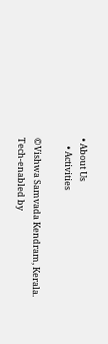• About Us
    • Activities

©Vishwa Samvada Kendram, Kerala.
Tech-enabled by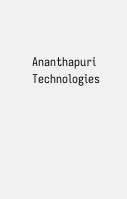Ananthapuri Technologies